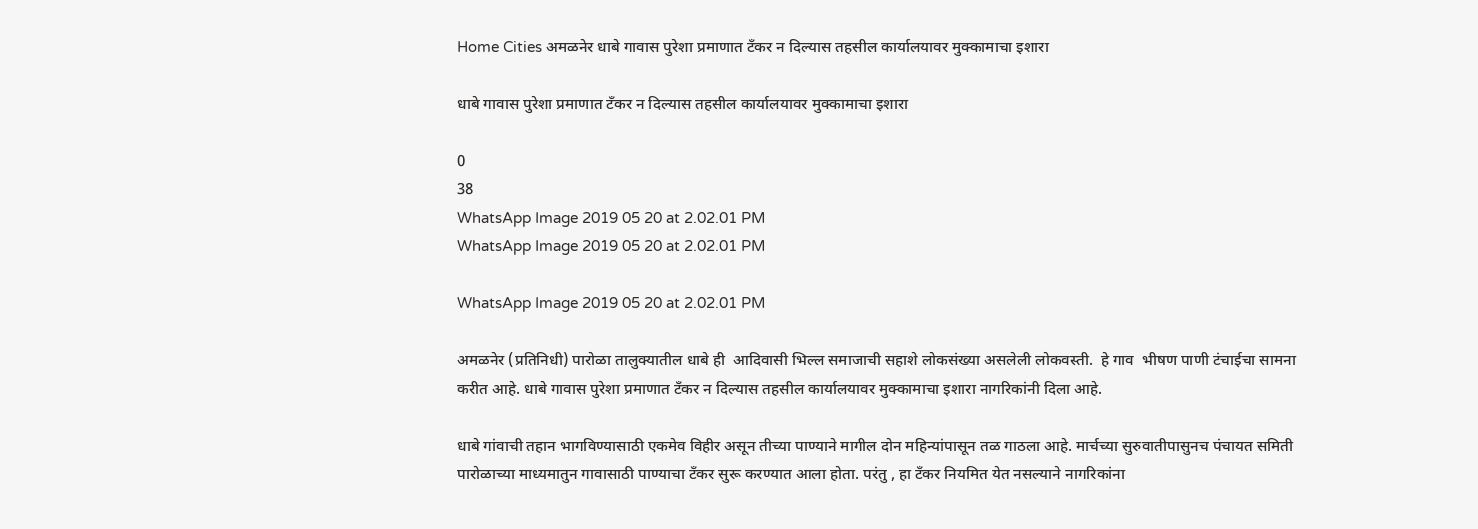Home Cities अमळनेर धाबे गावास पुरेशा प्रमाणात टँकर न दिल्यास तहसील कार्यालयावर मुक्कामाचा इशारा

धाबे गावास पुरेशा प्रमाणात टँकर न दिल्यास तहसील कार्यालयावर मुक्कामाचा इशारा

0
38
WhatsApp Image 2019 05 20 at 2.02.01 PM
WhatsApp Image 2019 05 20 at 2.02.01 PM

WhatsApp Image 2019 05 20 at 2.02.01 PM

अमळनेर (प्रतिनिधी) पारोळा तालुक्यातील धाबे ही  आदिवासी भिल्ल समाजाची सहाशे लोकसंख्या असलेली लोकवस्ती.  हे गाव  भीषण पाणी टंचाईचा सामना करीत आहे. धाबे गावास पुरेशा प्रमाणात टँकर न दिल्यास तहसील कार्यालयावर मुक्कामाचा इशारा नागरिकांनी दिला आहे.

धाबे गांवाची तहान भागविण्यासाठी एकमेव विहीर असून तीच्या पाण्याने मागील दोन महिन्यांपासून तळ गाठला आहे. मार्चच्या सुरुवातीपासुनच पंचायत समिती पारोळाच्या माध्यमातुन गावासाठी पाण्याचा टँकर सुरू करण्यात आला होता. परंतु , हा टँकर नियमित येत नसल्याने नागरिकांना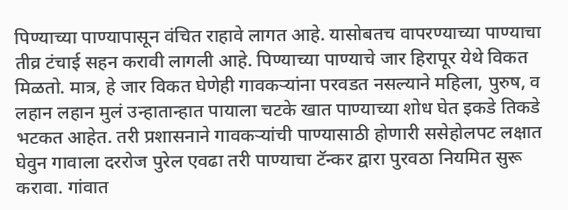पिण्याच्या पाण्यापासून वंचित राहावे लागत आहे. यासोबतच वापरण्याच्या पाण्याचा तीव्र टंचाई सहन करावी लागली आहे. पिण्याच्या पाण्याचे जार हिरापूर येथे विकत मिळतो. मात्र, हे जार विकत घेणेही गावकऱ्यांना परवडत नसल्याने महिला, पुरुष, व लहान लहान मुलं उन्हातान्हात पायाला चटके खात पाण्याच्या शोध घेत इकडे तिकडे भटकत आहेत. तरी प्रशासनाने गावकऱ्यांची पाण्यासाठी होणारी ससेहोलपट लक्षात घेवुन गावाला दररोज पुरेल एवढा तरी पाण्याचा टॅन्कर द्वारा पुरवठा नियमित सुरू करावा. गांवात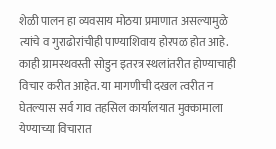शेळी पालन हा व्यवसाय मोठया प्रमाणात असल्यामुळे त्यांचे व गुराढोरांचीही पाण्याशिवाय होरपळ होत आहे. काही ग्रामस्थवस्ती सोडुन इतरत्र स्थलांतरीत होण्याचाही विचार करीत आहेत. या मागणीची दखल त्वरीत न घेतल्यास सर्व गाव तहसिल कार्यालयात मुक्कामाला येण्याच्या विचारात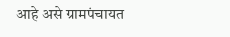आहे असे ग्रामपंचायत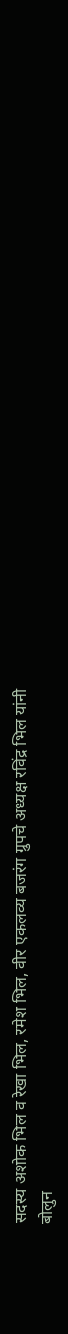सदस्य अशोक भिल व रेखा भिल, रमेश भिल, वीर एकलव्य बजरंग ग्रुपचे अध्यक्ष रविंद्र भिल यांनी बोलुन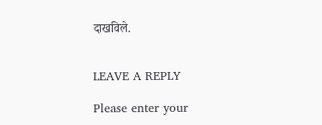दाखविले.


LEAVE A REPLY

Please enter your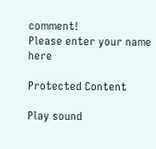comment!
Please enter your name here

Protected Content

Play sound